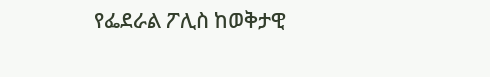የፌደራል ፖሊስ ከወቅታዊ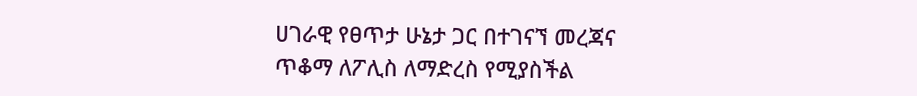ሀገራዊ የፀጥታ ሁኔታ ጋር በተገናኘ መረጃና ጥቆማ ለፖሊስ ለማድረስ የሚያስችል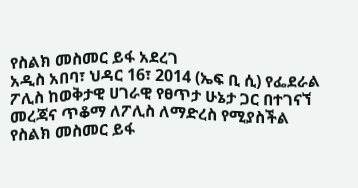የስልክ መስመር ይፋ አደረገ
አዲስ አበባ፣ ህዳር 16፣ 2014 (ኤፍ ቢ ሲ) የፌደራል ፖሊስ ከወቅታዊ ሀገራዊ የፀጥታ ሁኔታ ጋር በተገናኘ መረጃና ጥቆማ ለፖሊስ ለማድረስ የሚያስችል የስልክ መስመር ይፋ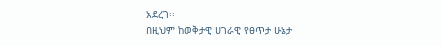አደረገ፡፡
በዚህም ከወቅታዊ ሀገራዊ የፀጥታ ሁኔታ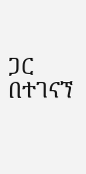ጋር በተገናኘ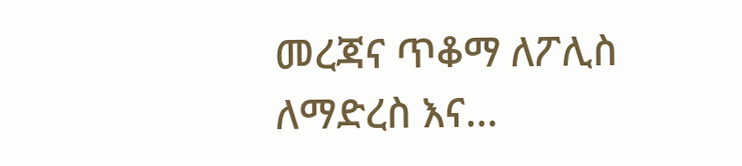መረጃና ጥቆማ ለፖሊስ ለማድረስ እና…